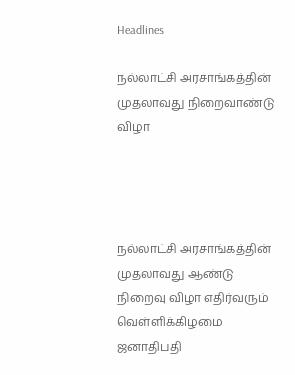Headlines

நல்லாட்சி அரசாங்கத்தின் முதலாவது நிறைவாண்டு விழா




நல்லாட்சி அரசாங்கத்தின் முதலாவது ஆண்டு நிறைவு விழா எதிர்வரும் வெள்ளிக்கிழமை ஜனாதிபதி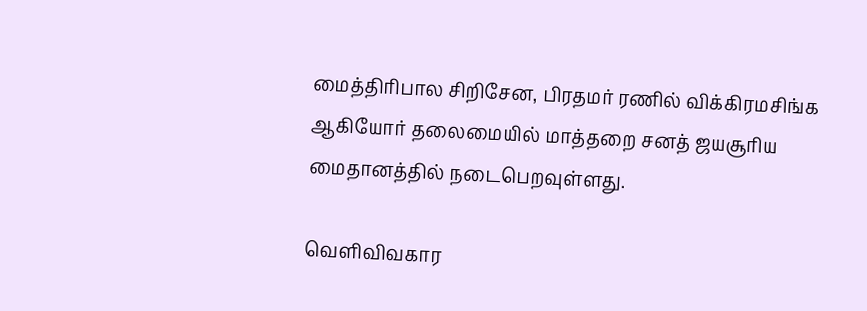மைத்திரிபால சிறிசேன, பிரதமர் ரணில் விக்கிரமசிங்க ஆகியோர் தலைமையில் மாத்தறை சனத் ஜயசூரிய மைதானத்தில் நடைபெறவுள்ளது.

வௌிவிவகார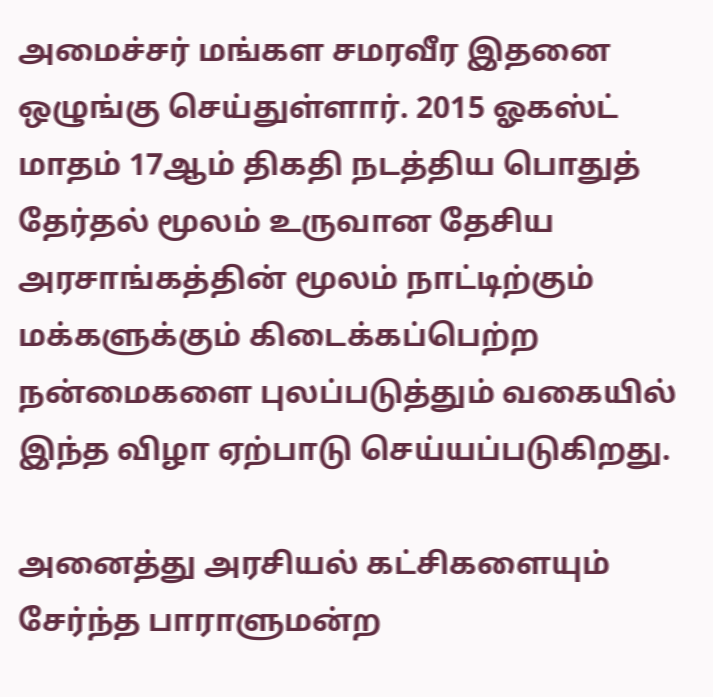அமைச்சர் மங்கள சமரவீர இதனை ஒழுங்கு செய்துள்ளார். 2015 ஓகஸ்ட் மாதம் 17ஆம் திகதி நடத்திய பொதுத் தேர்தல் மூலம் உருவான தேசிய அரசாங்கத்தின் மூலம் நாட்டிற்கும் மக்களுக்கும் கிடைக்கப்பெற்ற நன்மைகளை புலப்படுத்தும் வகையில் இந்த விழா ஏற்பாடு செய்யப்படுகிறது.

அனைத்து அரசியல் கட்சிகளையும் சேர்ந்த பாராளுமன்ற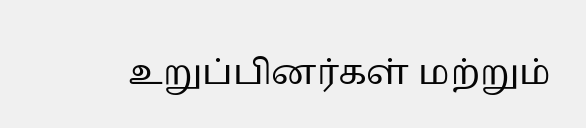உறுப்பினர்கள் மற்றும்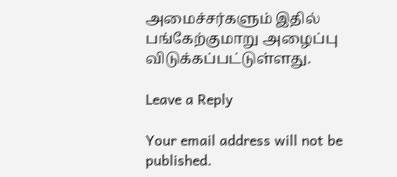அமைச்சர்களும் இதில் பங்கேற்குமாறு அழைப்பு விடுக்கப்பட்டுள்ளது.

Leave a Reply

Your email address will not be published.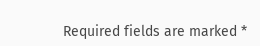Required fields are marked *